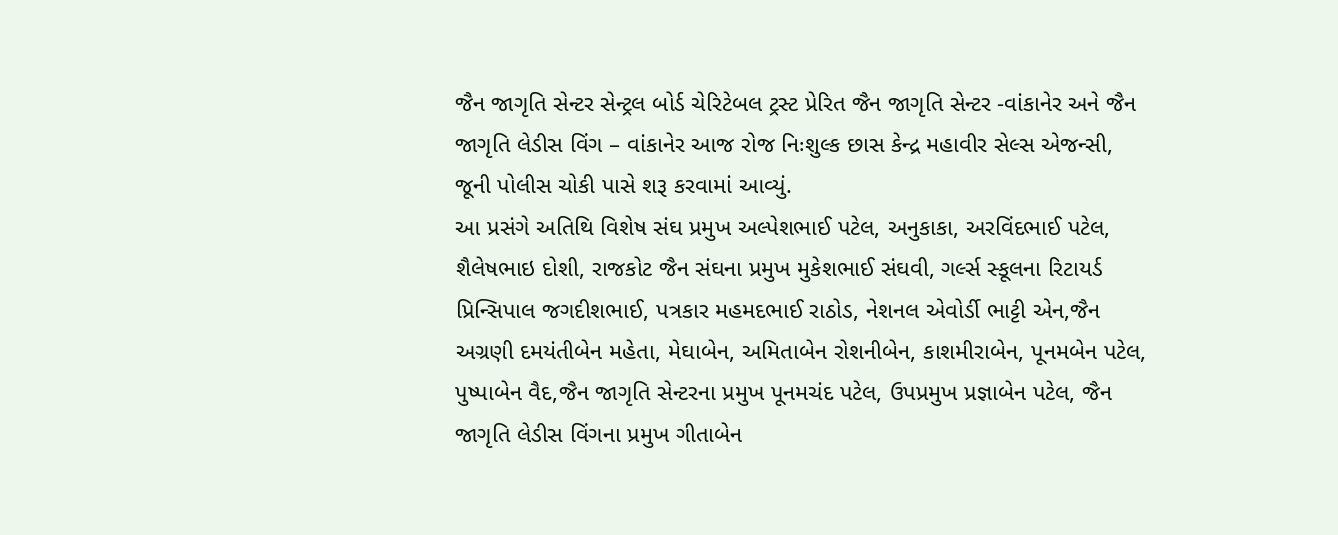જૈન જાગૃતિ સેન્ટર સેન્ટ્રલ બોર્ડ ચેરિટેબલ ટ્રસ્ટ પ્રેરિત જૈન જાગૃતિ સેન્ટર -વાંકાનેર અને જૈન જાગૃતિ લેડીસ વિંગ – વાંકાનેર આજ રોજ નિઃશુલ્ક છાસ કેન્દ્ર મહાવીર સેલ્સ એજન્સી, જૂની પોલીસ ચોકી પાસે શરૂ કરવામાં આવ્યું.
આ પ્રસંગે અતિથિ વિશેષ સંઘ પ્રમુખ અલ્પેશભાઈ પટેલ, અનુકાકા, અરવિંદભાઈ પટેલ, શૈલેષભાઇ દોશી, રાજકોટ જૈન સંઘના પ્રમુખ મુકેશભાઈ સંઘવી, ગર્લ્સ સ્કૂલના રિટાયર્ડ પ્રિન્સિપાલ જગદીશભાઈ, પત્રકાર મહમદભાઈ રાઠોડ, નેશનલ એવોર્ડી ભાટ્ટી એન,જૈન અગ્રણી દમયંતીબેન મહેતા, મેઘાબેન, અમિતાબેન રોશનીબેન, કાશમીરાબેન, પૂનમબેન પટેલ, પુષ્પાબેન વૈદ,જૈન જાગૃતિ સેન્ટરના પ્રમુખ પૂનમચંદ પટેલ, ઉપપ્રમુખ પ્રજ્ઞાબેન પટેલ, જૈન જાગૃતિ લેડીસ વિંગના પ્રમુખ ગીતાબેન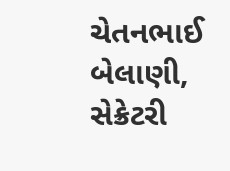ચેતનભાઈ બેલાણી, સેક્રેટરી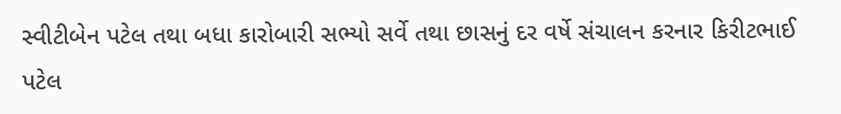સ્વીટીબેન પટેલ તથા બધા કારોબારી સભ્યો સર્વે તથા છાસનું દર વર્ષે સંચાલન કરનાર કિરીટભાઈ પટેલ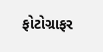ફોટોગ્રાફર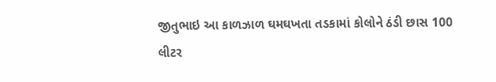જીતુભાઇ આ કાળઝાળ ઘમઘખતા તડકામાં કોલોને ઠંડી છાસ 100 લીટર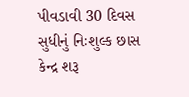પીવડાવી 30 દિવસ સુધીનું નિઃશુલ્ક છાસ કેન્દ્ર શરૂ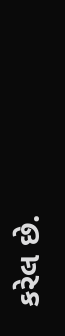કરેલ છે.